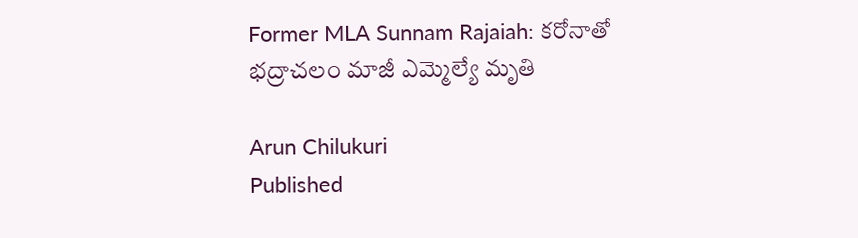Former MLA Sunnam Rajaiah: కరోనాతో భద్రాచలం మాజీ ఎమ్మెల్యే మృతి

Arun Chilukuri
Published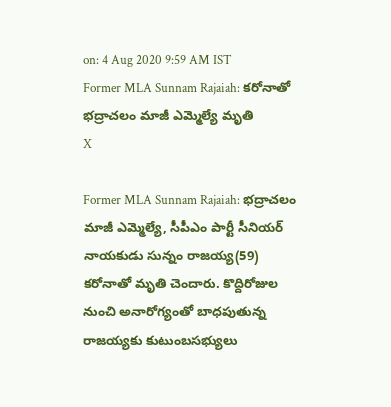on: 4 Aug 2020 9:59 AM IST
Former MLA Sunnam Rajaiah: కరోనాతో భద్రాచలం మాజీ ఎమ్మెల్యే మృతి
X

Former MLA Sunnam Rajaiah: భద్రాచలం మాజీ ఎమ్మెల్యే, సీపీఎం పార్టీ సీనియర్ నాయకుడు సున్నం రాజయ్య(59) కరోనాతో మృతి చెందారు. కొద్దిరోజుల నుంచి అనారోగ్యంతో బాధపుతున్న రాజయ్యకు కుటుంబసభ్యులు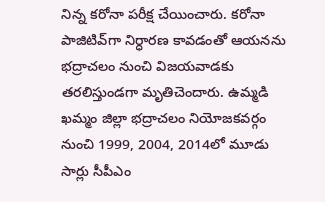నిన్న కరోనా పరీక్ష చేయించారు. కరోనా పాజిటివ్‌గా నిర్ధారణ కావడంతో ఆయనను భద్రాచలం నుంచి విజయవాడకు తరలిస్తుండగా మృతిచెందారు. ఉమ్మడి ఖమ్మం జిల్లా భద్రాచలం నియోజకవర్గం నుంచి 1999, 2004, 2014లో మూడు సార్లు సీపీఎం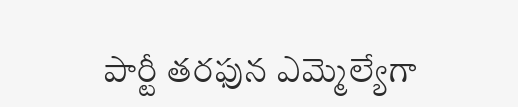పార్టీ తరఫున ఎమ్మెల్యేగా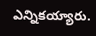ఎన్నికయ్యారు.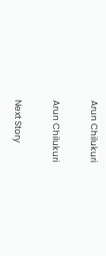Arun Chilukuri

Arun Chilukuri

Next Story